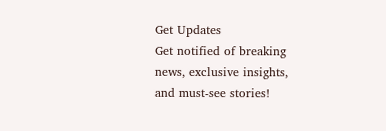Get Updates
Get notified of breaking news, exclusive insights, and must-see stories!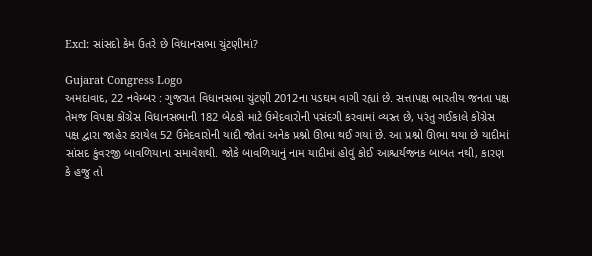Excl: સાંસદો કેમ ઉતરે છે વિધાનસભા ચુંટણીમાં?

Gujarat Congress Logo
અમદાવાદ, 22 નવેમ્બર : ગુજરાત વિધાનસભા ચુંટણી 2012ના પડઘમ વાગી રહ્યાં છે. સત્તાપક્ષ ભારતીય જનતા પક્ષ તેમજ વિપક્ષ કોંગ્રેસ વિધાનસભાની 182 બેઠકો માટે ઉમેદવારોની પસંદગી કરવામાં વ્યસ્ત છે, પરંતુ ગઈકાલે કોંગ્રેસ પક્ષ દ્વારા જાહેર કરાયેલ 52 ઉમેદવારોની યાદી જોતાં અનેક પ્રશ્નો ઊભા થઈ ગયાં છે. આ પ્રશ્નો ઊભા થયા છે યાદીમાં સાંસદ કુંવરજી બાવળિયાના સમાવેશથી. જોકે બાવળિયાનું નામ યાદીમાં હોવું કોઈ આશ્ચર્યજનક બાબત નથી, કારણ કે હજુ તો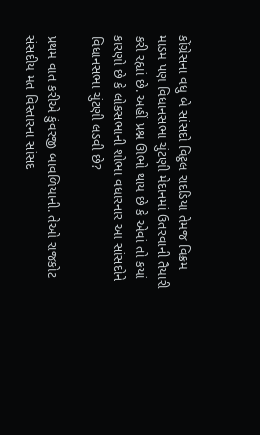કોંગ્રેસના વધુ બે સાંસદો વિટ્ઠલ રાદડિયા તેમજ વિક્રમ માડમ પણ વિધાનસભા ચુંટણી મેદાનમાં ઉતરવાની તૈયારી કરી રહ્યાં છે. અહીં પ્રશ્ન ઊભો થાય છે કે એવાં તો કયાં કારણો છે કે લોકસભાની શોભા વધારનાર આ સાંસદોને વિધાનસભા ચુંટણી લડવી છે?

પ્રથમ વાત કરીએ કુંવરજી બાવળિયાની. તેઓ રાજકોટ સંસદીય મત વિસ્તારના સાંસદ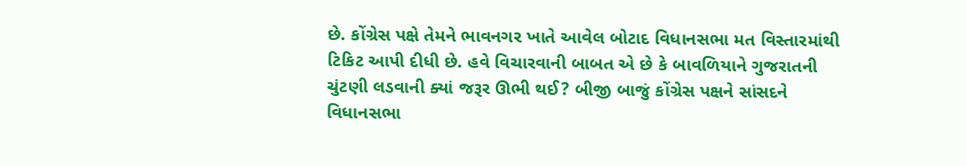છે. કોંગ્રેસ પક્ષે તેમને ભાવનગર ખાતે આવેલ બોટાદ વિધાનસભા મત વિસ્તારમાંથી ટિકિટ આપી દીધી છે. હવે વિચારવાની બાબત એ છે કે બાવળિયાને ગુજરાતની ચુંટણી લડવાની ક્યાં જરૂર ઊભી થઈ? બીજી બાજું કોંગ્રેસ પક્ષને સાંસદને વિધાનસભા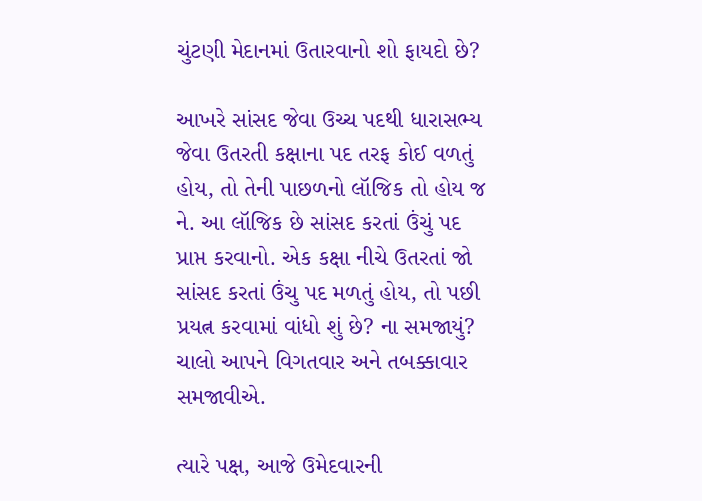ચુંટણી મેદાનમાં ઉતારવાનો શો ફાયદો છે?

આખરે સાંસદ જેવા ઉચ્ચ પદથી ધારાસભ્ય જેવા ઉતરતી કક્ષાના પદ તરફ કોઈ વળતું હોય, તો તેની પાછળનો લૉજિક તો હોય જ ને. આ લૉજિક છે સાંસદ કરતાં ઉંચું પદ પ્રાપ્ત કરવાનો. એક કક્ષા નીચે ઉતરતાં જો સાંસદ કરતાં ઉંચુ પદ મળતું હોય, તો પછી પ્રયત્ન કરવામાં વાંધો શું છે? ના સમજાયું? ચાલો આપને વિગતવાર અને તબક્કાવાર સમજાવીએ.

ત્યારે પક્ષ, આજે ઉમેદવારની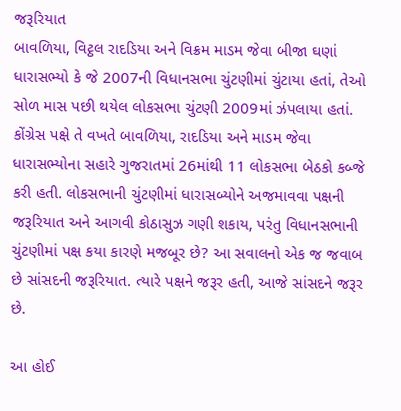જરૂરિયાત
બાવળિયા, વિટ્ઠલ રાદડિયા અને વિક્રમ માડમ જેવા બીજા ઘણાં ધારાસભ્યો કે જે 2007ની વિધાનસભા ચુંટણીમાં ચુંટાયા હતાં, તેઓ સોળ માસ પછી થયેલ લોકસભા ચુંટણી 2009માં ઝંપલાયા હતાં. કોંગ્રેસ પક્ષે તે વખતે બાવળિયા, રાદડિયા અને માડમ જેવા ધારાસભ્યોના સહારે ગુજરાતમાં 26માંથી 11 લોકસભા બેઠકો કબ્જે કરી હતી. લોકસભાની ચુંટણીમાં ધારાસબ્યોને અજમાવવા પક્ષની જરૂરિયાત અને આગવી કોઠાસુઝ ગણી શકાય, પરંતુ વિધાનસભાની ચુંટણીમાં પક્ષ કયા કારણે મજબૂર છે? આ સવાલનો એક જ જવાબ છે સાંસદની જરૂરિયાત. ત્યારે પક્ષને જરૂર હતી, આજે સાંસદને જરૂર છે.

આ હોઈ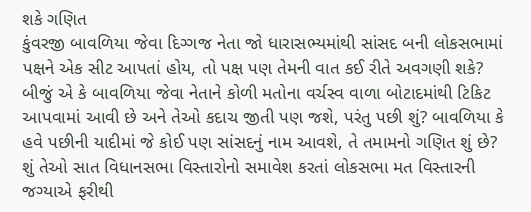શકે ગણિત
કુંવરજી બાવળિયા જેવા દિગ્ગજ નેતા જો ધારાસભ્યમાંથી સાંસદ બની લોકસભામાં પક્ષને એક સીટ આપતાં હોય, તો પક્ષ પણ તેમની વાત કઈ રીતે અવગણી શકે? બીજું એ કે બાવળિયા જેવા નેતાને કોળી મતોના વર્ચસ્વ વાળા બોટાદમાંથી ટિકિટ આપવામાં આવી છે અને તેઓ કદાચ જીતી પણ જશે, પરંતુ પછી શું? બાવળિયા કે હવે પછીની યાદીમાં જે કોઈ પણ સાંસદનું નામ આવશે, તે તમામનો ગણિત શું છે? શું તેઓ સાત વિધાનસભા વિસ્તારોનો સમાવેશ કરતાં લોકસભા મત વિસ્તારની જગ્યાએ ફરીથી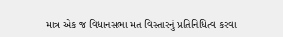માત્ર એક જ વિધાનસભા મત વિસ્તારનું પ્રતિનિધિત્વ કરવા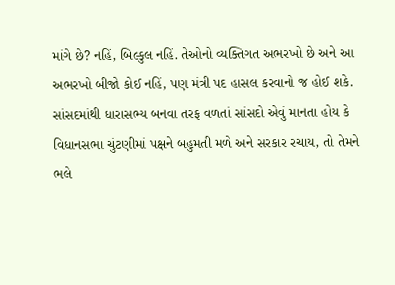માંગે છે? નહિં, બિલ્કુલ નહિં. તેઓનો વ્યક્તિગત અભરખો છે અને આ અભરખો બીજો કોઈ નહિં, પણ મંત્રી પદ હાસલ કરવાનો જ હોઈ શકે. સાંસદમાંથી ધારાસભ્ય બનવા તરફ વળતાં સાંસદો એવું માનતા હોય કે વિધાનસભા ચુંટણીમાં પક્ષને બહુમતી મળે અને સરકાર રચાય, તો તેમને ભલે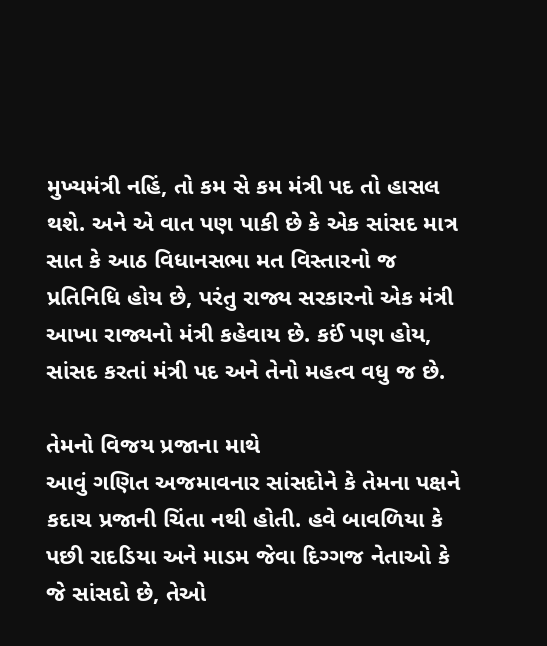મુખ્યમંત્રી નહિં, તો કમ સે કમ મંત્રી પદ તો હાસલ થશે. અને એ વાત પણ પાકી છે કે એક સાંસદ માત્ર સાત કે આઠ વિધાનસભા મત વિસ્તારનો જ પ્રતિનિધિ હોય છે, પરંતુ રાજ્ય સરકારનો એક મંત્રી આખા રાજ્યનો મંત્રી કહેવાય છે. કઈં પણ હોય, સાંસદ કરતાં મંત્રી પદ અને તેનો મહત્વ વધુ જ છે.

તેમનો વિજય પ્રજાના માથે
આવું ગણિત અજમાવનાર સાંસદોને કે તેમના પક્ષને કદાચ પ્રજાની ચિંતા નથી હોતી. હવે બાવળિયા કે પછી રાદડિયા અને માડમ જેવા દિગ્ગજ નેતાઓ કે જે સાંસદો છે, તેઓ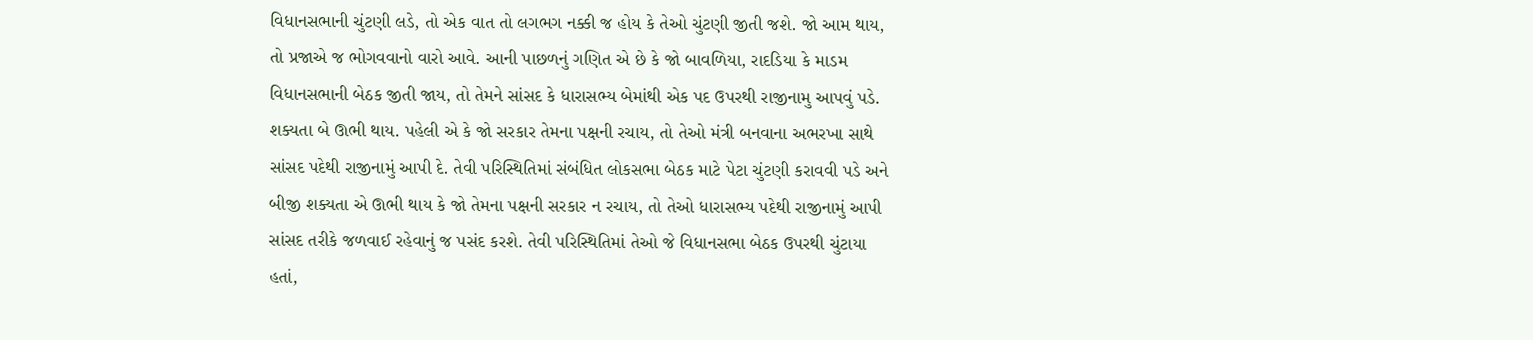વિધાનસભાની ચુંટણી લડે, તો એક વાત તો લગભગ નક્કી જ હોય કે તેઓ ચુંટણી જીતી જશે. જો આમ થાય, તો પ્રજાએ જ ભોગવવાનો વારો આવે. આની પાછળનું ગણિત એ છે કે જો બાવળિયા, રાદડિયા કે માડમ વિધાનસભાની બેઠક જીતી જાય, તો તેમને સાંસદ કે ધારાસભ્ય બેમાંથી એક પદ ઉપરથી રાજીનામુ આપવું પડે. શક્યતા બે ઊભી થાય. પહેલી એ કે જો સરકાર તેમના પક્ષની રચાય, તો તેઓ મંત્રી બનવાના અભરખા સાથે સાંસદ પદેથી રાજીનામું આપી દે. તેવી પરિસ્થિતિમાં સંબંધિત લોકસભા બેઠક માટે પેટા ચુંટણી કરાવવી પડે અને બીજી શક્યતા એ ઊભી થાય કે જો તેમના પક્ષની સરકાર ન રચાય, તો તેઓ ધારાસભ્ય પદેથી રાજીનામું આપી સાંસદ તરીકે જળવાઈ રહેવાનું જ પસંદ કરશે. તેવી પરિસ્થિતિમાં તેઓ જે વિધાનસભા બેઠક ઉપરથી ચુંટાયા હતાં,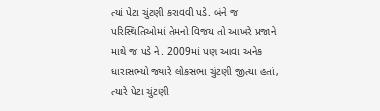ત્યાં પેટા ચુંટણી કરાવવી પડે. બંને જ પરિસ્થિતિઓમાં તેમનો વિજય તો આખરે પ્રજાને માથે જ પડે ને. 2009માં પણ આવા અનેક ધારાસભ્યો જ્યારે લોકસભા ચુંટણી જીત્યા હતાં, ત્યારે પેટા ચુંટણી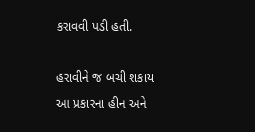કરાવવી પડી હતી.

હરાવીને જ બચી શકાય
આ પ્રકારના હીન અને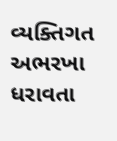વ્યક્તિગત અભરખા ધરાવતા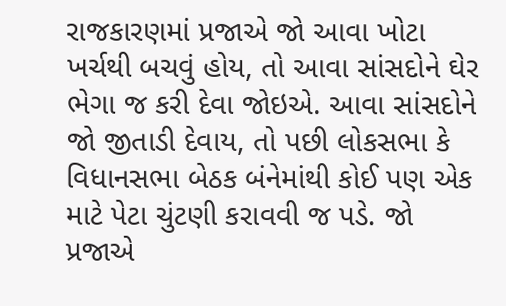રાજકારણમાં પ્રજાએ જો આવા ખોટા ખર્ચથી બચવું હોય, તો આવા સાંસદોને ઘેર ભેગા જ કરી દેવા જોઇએ. આવા સાંસદોને જો જીતાડી દેવાય, તો પછી લોકસભા કે વિધાનસભા બેઠક બંનેમાંથી કોઈ પણ એક માટે પેટા ચુંટણી કરાવવી જ પડે. જો પ્રજાએ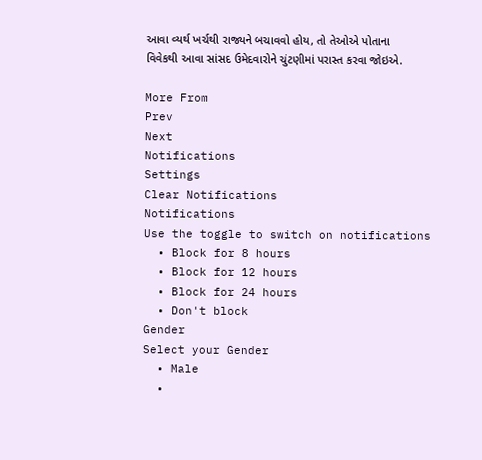આવા વ્યર્થ ખર્ચથી રાજ્યને બચાવવો હોય, તો તેઓએ પોતાના વિવેકથી આવા સાંસદ ઉમેદવારોને ચુંટણીમાં પરાસ્ત કરવા જોઇએ.

More From
Prev
Next
Notifications
Settings
Clear Notifications
Notifications
Use the toggle to switch on notifications
  • Block for 8 hours
  • Block for 12 hours
  • Block for 24 hours
  • Don't block
Gender
Select your Gender
  • Male
  •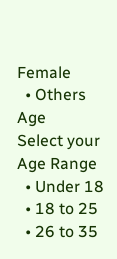Female
  • Others
Age
Select your Age Range
  • Under 18
  • 18 to 25
  • 26 to 35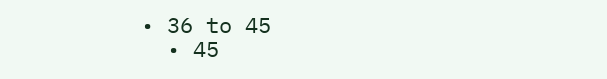• 36 to 45
  • 45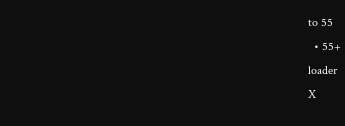to 55
  • 55+
loader
X